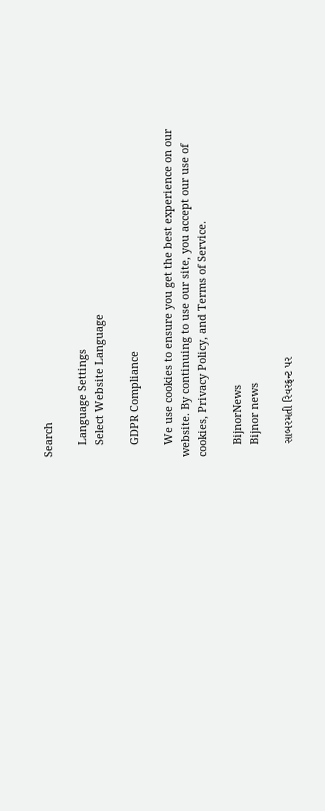Search

    Language Settings
    Select Website Language

    GDPR Compliance

    We use cookies to ensure you get the best experience on our website. By continuing to use our site, you accept our use of cookies, Privacy Policy, and Terms of Service.

    BijnorNews
    Bijnor news

    સાબરમતી રિવરફ્રન્ટ પર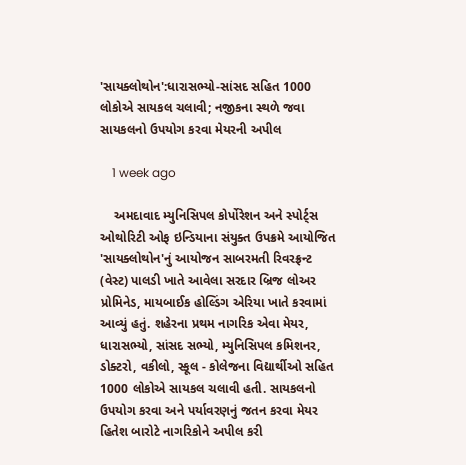'સાયક્લોથોન':ધારાસભ્યો-સાંસદ સહિત 1000 લોકોએ સાયકલ ચલાવી; નજીકના સ્થળે જવા સાયકલનો ઉપયોગ કરવા મેયરની અપીલ

    1 week ago

    અમદાવાદ મ્યુનિસિપલ કોર્પોરેશન અને સ્પોર્ટ્સ ઓથોરિટી ઓફ ઇન્ડિયાના સંયુક્ત ઉપક્રમે આયોજિત 'સાયક્લોથોન'નું આયોજન સાબરમતી રિવરફ્રન્ટ (વેસ્ટ) પાલડી ખાતે આવેલા સરદાર બ્રિજ લોઅર પ્રોમિનેડ, માયબાઈક હોલ્ડિંગ એરિયા ખાતે કરવામાં આવ્યું હતું. શહેરના પ્રથમ નાગરિક એવા મેયર, ધારાસભ્યો, સાંસદ સભ્યો, મ્યુનિસિપલ કમિશનર, ડોક્ટરો, વકીલો, સ્કૂલ - કોલેજના વિદ્યાર્થીઓ સહિત 1000 લોકોએ સાયકલ ચલાવી હતી. સાયકલનો ઉપયોગ કરવા અને પર્યાવરણનું જતન કરવા મેયર હિતેશ બારોટે નાગરિકોને અપીલ કરી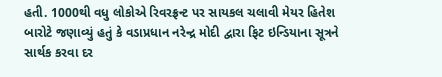હતી. 1000થી વધુ લોકોએ રિવરફ્રન્ટ પર સાયકલ ચલાવી મેયર હિતેશ બારોટે જણાવ્યું હતું કે વડાપ્રધાન નરેન્દ્ર મોદી દ્વારા ફિટ ઇન્ડિયાના સૂત્રને સાર્થક કરવા દર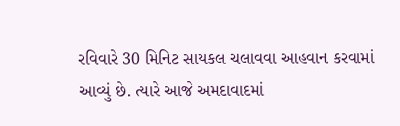રવિવારે 30 મિનિટ સાયકલ ચલાવવા આહવાન કરવામાં આવ્યું છે. ત્યારે આજે અમદાવાદમાં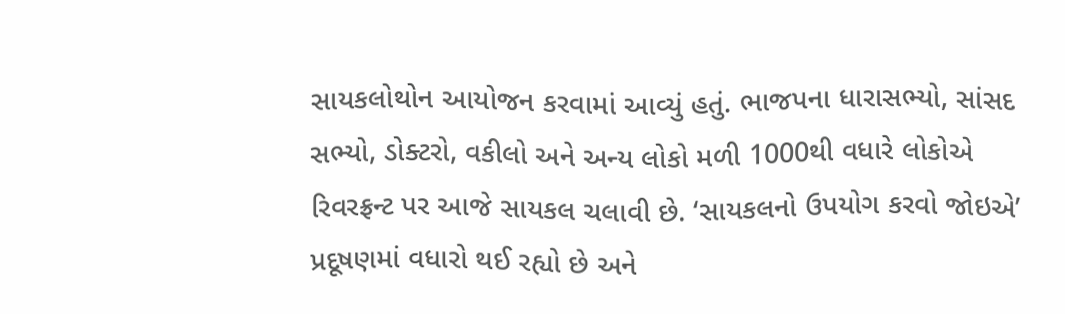સાયકલોથોન આયોજન કરવામાં આવ્યું હતું. ભાજપના ધારાસભ્યો, સાંસદ સભ્યો, ડોક્ટરો, વકીલો અને અન્ય લોકો મળી 1000થી વધારે લોકોએ રિવરફ્રન્ટ પર આજે સાયકલ ચલાવી છે. ‘સાયકલનો ઉપયોગ કરવો જોઇએ’ પ્રદૂષણમાં વધારો થઈ રહ્યો છે અને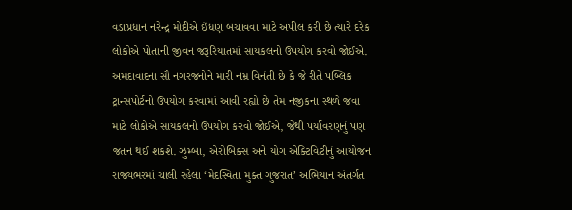વડાપ્રધાન નરેન્દ્ર મોદીએ ઇંધણ બચાવવા માટે અપીલ કરી છે ત્યારે દરેક લોકોએ પોતાની જીવન જરૂરિયાતમાં સાયકલનો ઉપયોગ કરવો જોઈએ. અમદાવાદના સૌ નગરજનોને મારી નમ્ર વિનંતી છે કે જે રીતે પબ્લિક ટ્રાન્સપોર્ટનો ઉપયોગ કરવામાં આવી રહ્યો છે તેમ નજીકના સ્થળે જવા માટે લોકોએ સાયકલનો ઉપયોગ કરવો જોઈએ, જેથી પર્યાવરણનું પણ જતન થઈ શકશે. ઝુમ્બા, એરોબિક્સ અને યોગ એક્ટિવિટીનું આયોજન રાજ્યભરમાં ચાલી રહેલા ‘મેદસ્વિતા મુક્ત ગુજરાત’ અભિયાન અંતર્ગત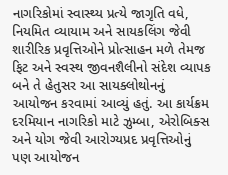નાગરિકોમાં સ્વાસ્થ્ય પ્રત્યે જાગૃતિ વધે, નિયમિત વ્યાયામ અને સાયકલિંગ જેવી શારીરિક પ્રવૃત્તિઓને પ્રોત્સાહન મળે તેમજ ફિટ અને સ્વસ્થ જીવનશૈલીનો સંદેશ વ્યાપક બને તે હેતુસર આ સાયક્લોથોનનું આયોજન કરવામાં આવ્યું હતું. આ કાર્યક્રમ દરમિયાન નાગરિકો માટે ઝુમ્બા, એરોબિક્સ અને યોગ જેવી આરોગ્યપ્રદ પ્રવૃત્તિઓનું પણ આયોજન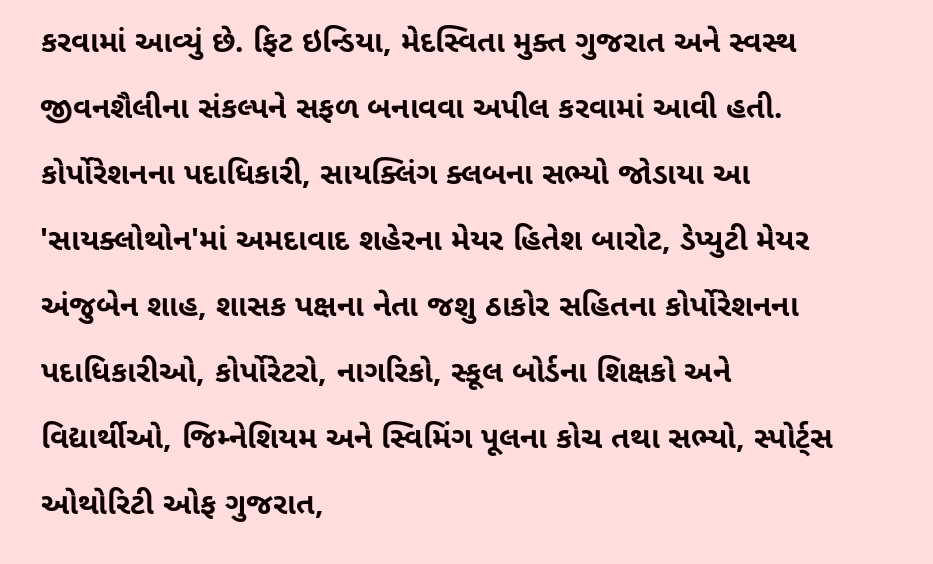કરવામાં આવ્યું છે. ફિટ ઇન્ડિયા, મેદસ્વિતા મુક્ત ગુજરાત અને સ્વસ્થ જીવનશૈલીના સંકલ્પને સફળ બનાવવા અપીલ કરવામાં આવી હતી. કોર્પોરેશનના પદાધિકારી, સાયક્લિંગ ક્લબના સભ્યો જોડાયા આ 'સાયક્લોથોન'માં અમદાવાદ શહેરના મેયર હિતેશ બારોટ, ડેપ્યુટી મેયર અંજુબેન શાહ, શાસક પક્ષના નેતા જશુ ઠાકોર સહિતના કોર્પોરેશનના પદાધિકારીઓ, કોર્પોરેટરો, નાગરિકો, સ્કૂલ બોર્ડના શિક્ષકો અને વિદ્યાર્થીઓ, જિમ્નેશિયમ અને સ્વિમિંગ પૂલના કોચ તથા સભ્યો, સ્પોર્ટ્સ ઓથોરિટી ઓફ ગુજરાત,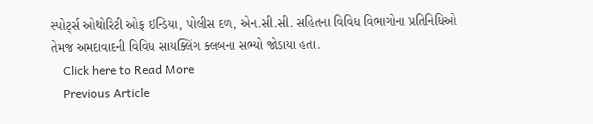સ્પોર્ટ્સ ઓથોરિટી ઓફ ઇન્ડિયા, પોલીસ દળ, એન.સી.સી. સહિતના વિવિધ વિભાગોના પ્રતિનિધિઓ તેમજ અમદાવાદની વિવિધ સાયક્લિંગ ક્લબના સભ્યો જોડાયા હતા.
    Click here to Read More
    Previous Article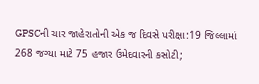GPSCની ચાર જાહેરાતોની એક જ દિવસે પરીક્ષા:19 જિલ્લામાં 268 જગ્યા માટે 75 હજાર ઉમેદવારની કસોટી;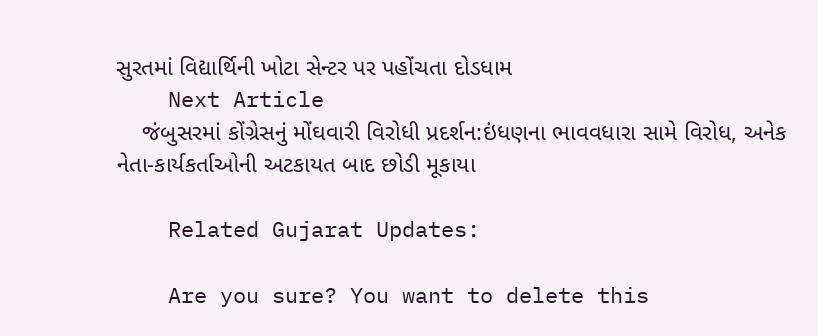સુરતમાં વિદ્યાર્થિની ખોટા સેન્ટર પર પહોંચતા દોડધામ
    Next Article
    જંબુસરમાં કોંગ્રેસનું મોંઘવારી વિરોધી પ્રદર્શન:ઇંધણના ભાવવધારા સામે વિરોધ, અનેક નેતા-કાર્યકર્તાઓની અટકાયત બાદ છોડી મૂકાયા

    Related Gujarat Updates:

    Are you sure? You want to delete this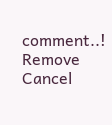comment..! Remove Cancel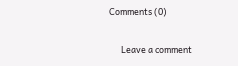Comments (0)

      Leave a comment